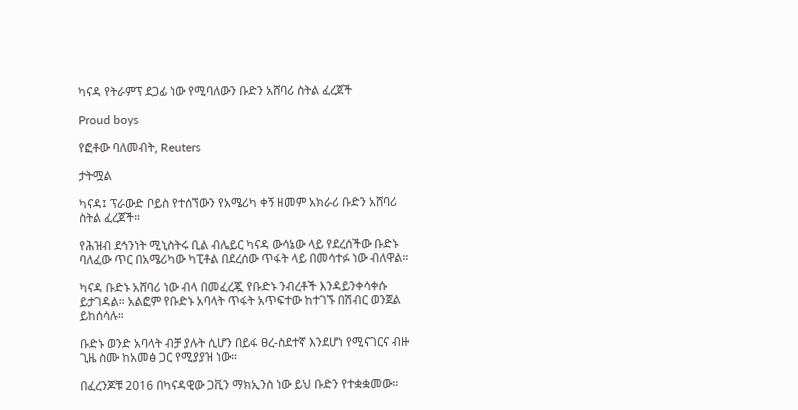ካናዳ የትራምፕ ደጋፊ ነው የሚባለውን ቡድን አሸባሪ ስትል ፈረጀች

Proud boys

የፎቶው ባለመብት, Reuters

ታትሟል

ካናዳ፤ ፕራውድ ቦይስ የተሰኘውን የአሜሪካ ቀኝ ዘመም አክራሪ ቡድን አሸባሪ ስትል ፈረጀች።

የሕዝብ ደኅንነት ሚኒስትሩ ቢል ብሌይር ካናዳ ውሳኔው ላይ የደረሰችው ቡድኑ ባለፈው ጥር በአሜሪካው ካፒቶል በደረሰው ጥፋት ላይ በመሳተፉ ነው ብለዋል።

ካናዳ ቡድኑ አሸባሪ ነው ብላ በመፈረጇ የቡድኑ ንብረቶች እንዳይንቀሳቀሱ ይታገዳል። አልፎም የቡድኑ አባላት ጥፋት አጥፍተው ከተገኙ በሽብር ወንጀል ይከሰሳሉ።

ቡድኑ ወንድ አባላት ብቻ ያሉት ሲሆን በይፋ ፀረ-ስደተኛ እንደሆነ የሚናገርና ብዙ ጊዜ ስሙ ከአመፅ ጋር የሚያያዝ ነው።

በፈረንጆቹ 2016 በካናዳዊው ጋቪን ማክኢንስ ነው ይህ ቡድን የተቋቋመው።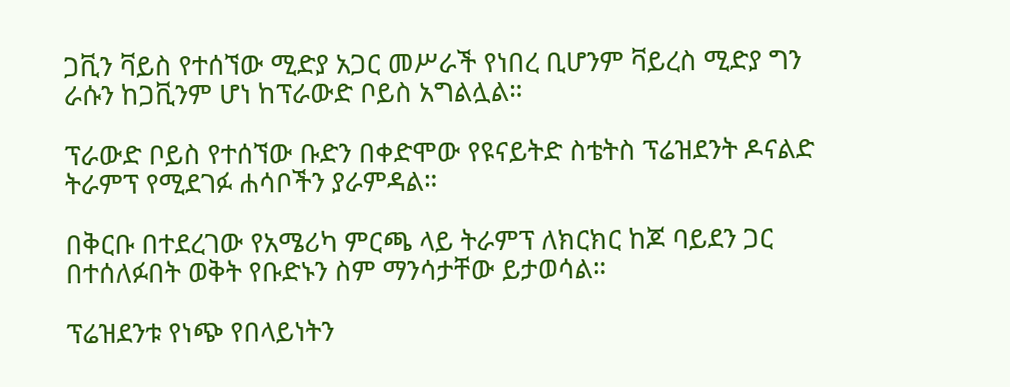ጋቪን ቫይስ የተሰኘው ሚድያ አጋር መሥራች የነበረ ቢሆንም ቫይረስ ሚድያ ግን ራሱን ከጋቪንም ሆነ ከፕራውድ ቦይስ አግልሏል።

ፕራውድ ቦይስ የተሰኘው ቡድን በቀድሞው የዩናይትድ ስቴትስ ፕሬዝደንት ዶናልድ ትራምፕ የሚደገፉ ሐሳቦችን ያራምዳል።

በቅርቡ በተደረገው የአሜሪካ ምርጫ ላይ ትራምፕ ለክርክር ከጆ ባይደን ጋር በተሰለፉበት ወቅት የቡድኑን ስም ማንሳታቸው ይታወሳል።

ፕሬዝደንቱ የነጭ የበላይነትን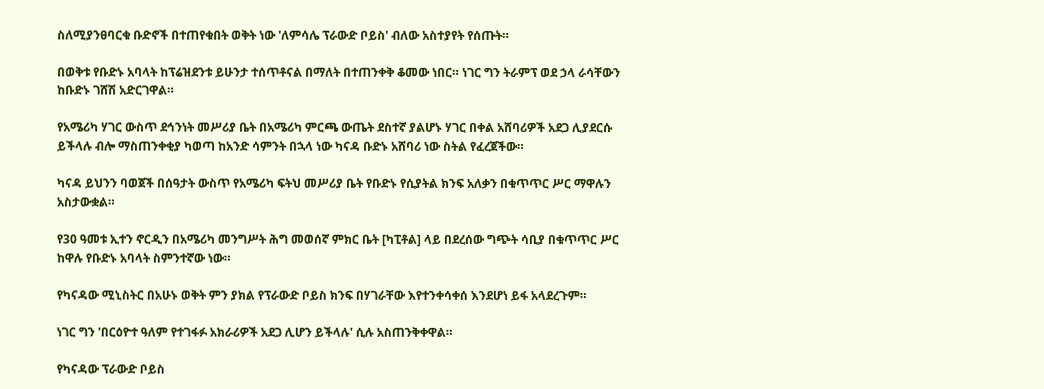ስለሚያንፀባርቁ ቡድኖች በተጠየቁበት ወቅት ነው 'ለምሳሌ ፕራውድ ቦይስ' ብለው አስተያየት የሰጡት።

በወቅቱ የቡድኑ አባላት ከፕሬዝደንቱ ይሁንታ ተሰጥቶናል በማለት በተጠንቀቅ ቆመው ነበር። ነገር ግን ትራምፕ ወደ ኃላ ራሳቸውን ከቡድኑ ገሸሽ አድርገዋል።

የአሜሪካ ሃገር ውስጥ ደኅንነት መሥሪያ ቤት በአሜሪካ ምርጫ ውጤት ደስተኛ ያልሆኑ ሃገር በቀል አሸባሪዎች አደጋ ሊያደርሱ ይችላሉ ብሎ ማስጠንቀቂያ ካወጣ ከአንድ ሳምንት በኋላ ነው ካናዳ ቡድኑ አሸባሪ ነው ስትል የፈረጀችው።

ካናዳ ይህንን ባወጀች በሰዓታት ውስጥ የአሜሪካ ፍትህ መሥሪያ ቤት የቡድኑ የሲያትል ክንፍ አለቃን በቁጥጥር ሥር ማዋሉን አስታውቋል።

የ30 ዓመቱ ኢተን ኖርዲን በአሜሪካ መንግሥት ሕግ መወሰኛ ምክር ቤት [ካፒቶል] ላይ በደረሰው ግጭት ሳቢያ በቁጥጥር ሥር ከዋሉ የቡድኑ አባላት ስምንተኛው ነው።

የካናዳው ሚኒስትር በአሁኑ ወቅት ምን ያክል የፕራውድ ቦይስ ክንፍ በሃገራቸው እየተንቀሳቀሰ እንደሆነ ይፋ አላደረጉም።

ነገር ግን 'በርዕዮተ ዓለም የተገፋፉ አክራሪዎች አደጋ ሊሆን ይችላሉ' ሲሉ አስጠንቅቀዋል።

የካናዳው ፕራውድ ቦይስ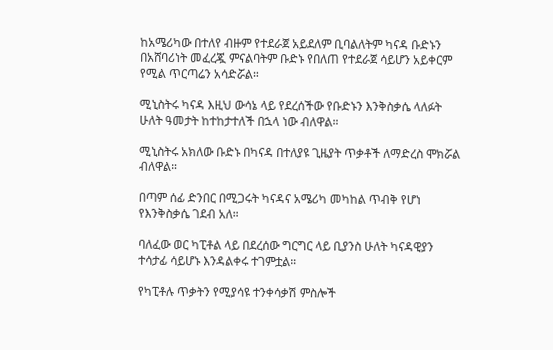ከአሜሪካው በተለየ ብዙም የተደራጀ አይደለም ቢባልለትም ካናዳ ቡድኑን በአሸባሪነት መፈረጇ ምናልባትም ቡድኑ የበለጠ የተደራጀ ሳይሆን አይቀርም የሚል ጥርጣሬን አሳድሯል።

ሚኒስትሩ ካናዳ እዚህ ውሳኔ ላይ የደረሰችው የቡድኑን እንቅስቃሴ ላለፉት ሁለት ዓመታት ከተከታተለች በኋላ ነው ብለዋል።

ሚኒስትሩ አክለው ቡድኑ በካናዳ በተለያዩ ጊዜያት ጥቃቶች ለማድረስ ሞክሯል ብለዋል።

በጣም ሰፊ ድንበር በሚጋሩት ካናዳና አሜሪካ መካከል ጥብቅ የሆነ የእንቅስቃሴ ገደብ አለ።

ባለፈው ወር ካፒቶል ላይ በደረሰው ግርግር ላይ ቢያንስ ሁለት ካናዳዊያን ተሳታፊ ሳይሆኑ እንዳልቀሩ ተገምቷል።

የካፒቶሉ ጥቃትን የሚያሳዩ ተንቀሳቃሽ ምስሎች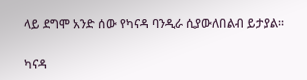ላይ ደግሞ አንድ ሰው የካናዳ ባንዲራ ሲያውለበልብ ይታያል።

ካናዳ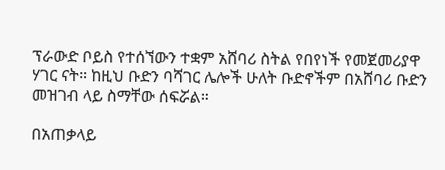ፕራውድ ቦይስ የተሰኘውን ተቋም አሸባሪ ስትል የበየነች የመጀመሪያዋ ሃገር ናት። ከዚህ ቡድን ባሻገር ሌሎች ሁለት ቡድኖችም በአሸባሪ ቡድን መዝገብ ላይ ስማቸው ሰፍሯል።

በአጠቃላይ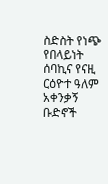ስድስት የነጭ የበላይነት ሰባኪና የናዚ ርዕዮተ ዓለም አቀንቃኝ ቡድኖች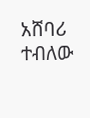አሸባሪ ተብለው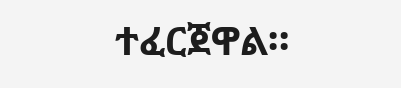ተፈርጀዋል።